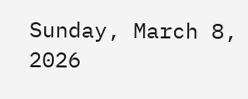Sunday, March 8, 2026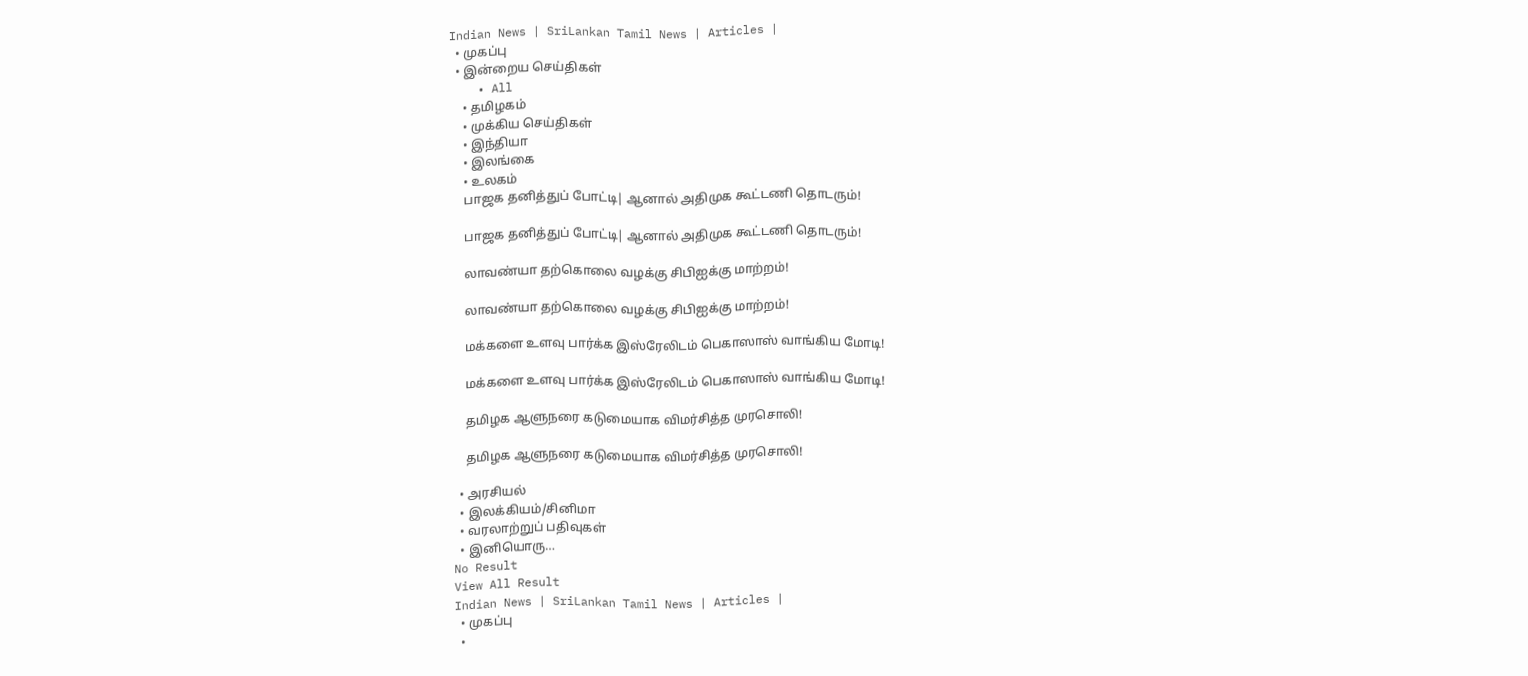Indian News | SriLankan Tamil News | Articles |
  • முகப்பு
  • இன்றைய செய்திகள்
    • All
    • தமிழகம்
    • முக்கிய செய்திகள்
    • இந்தியா
    • இலங்கை
    • உலகம்
    பாஜக தனித்துப் போட்டி| ஆனால் அதிமுக கூட்டணி தொடரும்!

    பாஜக தனித்துப் போட்டி| ஆனால் அதிமுக கூட்டணி தொடரும்!

    லாவண்யா தற்கொலை வழக்கு சிபிஐக்கு மாற்றம்!

    லாவண்யா தற்கொலை வழக்கு சிபிஐக்கு மாற்றம்!

    மக்களை உளவு பார்க்க இஸ்ரேலிடம் பெகாஸாஸ் வாங்கிய மோடி!

    மக்களை உளவு பார்க்க இஸ்ரேலிடம் பெகாஸாஸ் வாங்கிய மோடி!

    தமிழக ஆளுநரை கடுமையாக விமர்சித்த முரசொலி!

    தமிழக ஆளுநரை கடுமையாக விமர்சித்த முரசொலி!

  • அரசியல்
  • இலக்கியம்/சினிமா
  • வரலாற்றுப் பதிவுகள்
  • இனியொரு…
No Result
View All Result
Indian News | SriLankan Tamil News | Articles |
  • முகப்பு
  •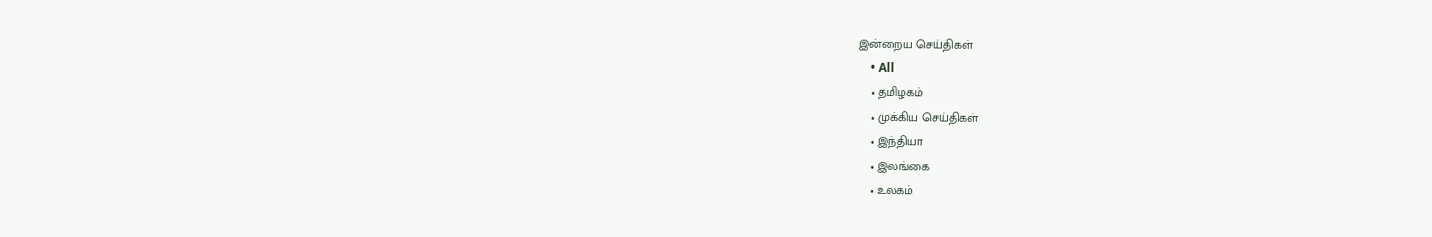இன்றைய செய்திகள்
    • All
    • தமிழகம்
    • முக்கிய செய்திகள்
    • இந்தியா
    • இலங்கை
    • உலகம்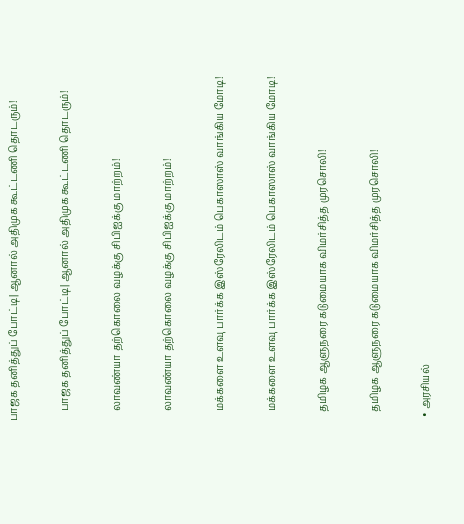பாஜக தனித்துப் போட்டி| ஆனால் அதிமுக கூட்டணி தொடரும்!

    பாஜக தனித்துப் போட்டி| ஆனால் அதிமுக கூட்டணி தொடரும்!

    லாவண்யா தற்கொலை வழக்கு சிபிஐக்கு மாற்றம்!

    லாவண்யா தற்கொலை வழக்கு சிபிஐக்கு மாற்றம்!

    மக்களை உளவு பார்க்க இஸ்ரேலிடம் பெகாஸாஸ் வாங்கிய மோடி!

    மக்களை உளவு பார்க்க இஸ்ரேலிடம் பெகாஸாஸ் வாங்கிய மோடி!

    தமிழக ஆளுநரை கடுமையாக விமர்சித்த முரசொலி!

    தமிழக ஆளுநரை கடுமையாக விமர்சித்த முரசொலி!

  • அரசியல்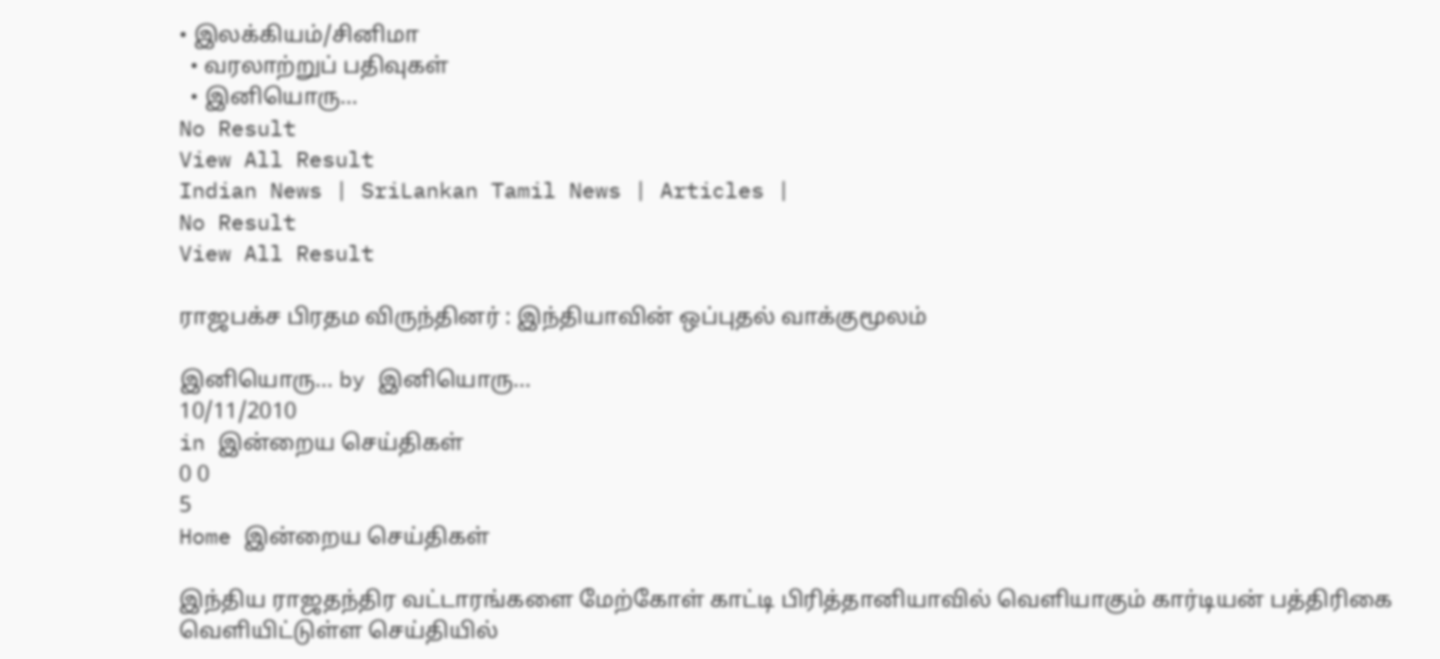• இலக்கியம்/சினிமா
  • வரலாற்றுப் பதிவுகள்
  • இனியொரு…
No Result
View All Result
Indian News | SriLankan Tamil News | Articles |
No Result
View All Result

ராஜபக்ச பிரதம விருந்தினர் : இந்தியாவின் ஒப்புதல் வாக்குமூலம்

இனியொரு... by இனியொரு...
10/11/2010
in இன்றைய செய்திகள்
0 0
5
Home இன்றைய செய்திகள்

இந்திய ராஜதந்திர வட்டாரங்களை மேற்கோள் காட்டி பிரித்தானியாவில் வெளியாகும் கார்டியன் பத்திரிகை வெளியிட்டுள்ள செய்தியில்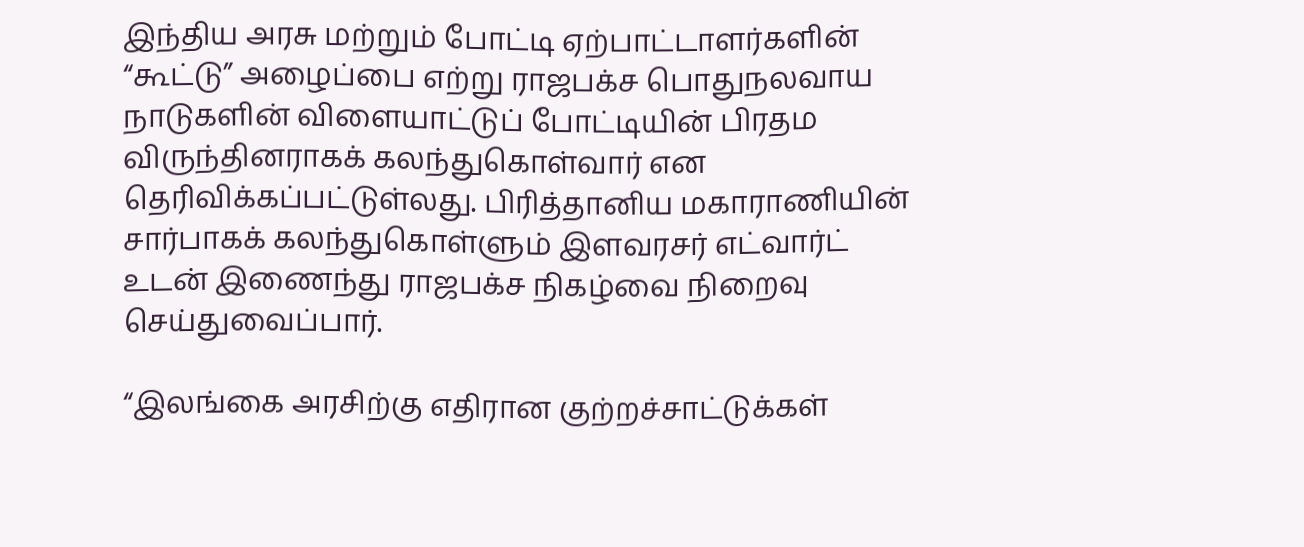இந்திய அரசு மற்றும் போட்டி ஏற்பாட்டாளர்களின் “கூட்டு” அழைப்பை எற்று ராஜபக்ச பொதுநலவாய நாடுகளின் விளையாட்டுப் போட்டியின் பிரதம விருந்தினராகக் கலந்துகொள்வார் என தெரிவிக்கப்பட்டுள்லது. பிரித்தானிய மகாராணியின் சார்பாகக் கலந்துகொள்ளும் இளவரசர் எட்வார்ட் உடன் இணைந்து ராஜபக்ச நிகழ்வை நிறைவு செய்துவைப்பார்.

“இலங்கை அரசிற்கு எதிரான குற்றச்சாட்டுக்கள்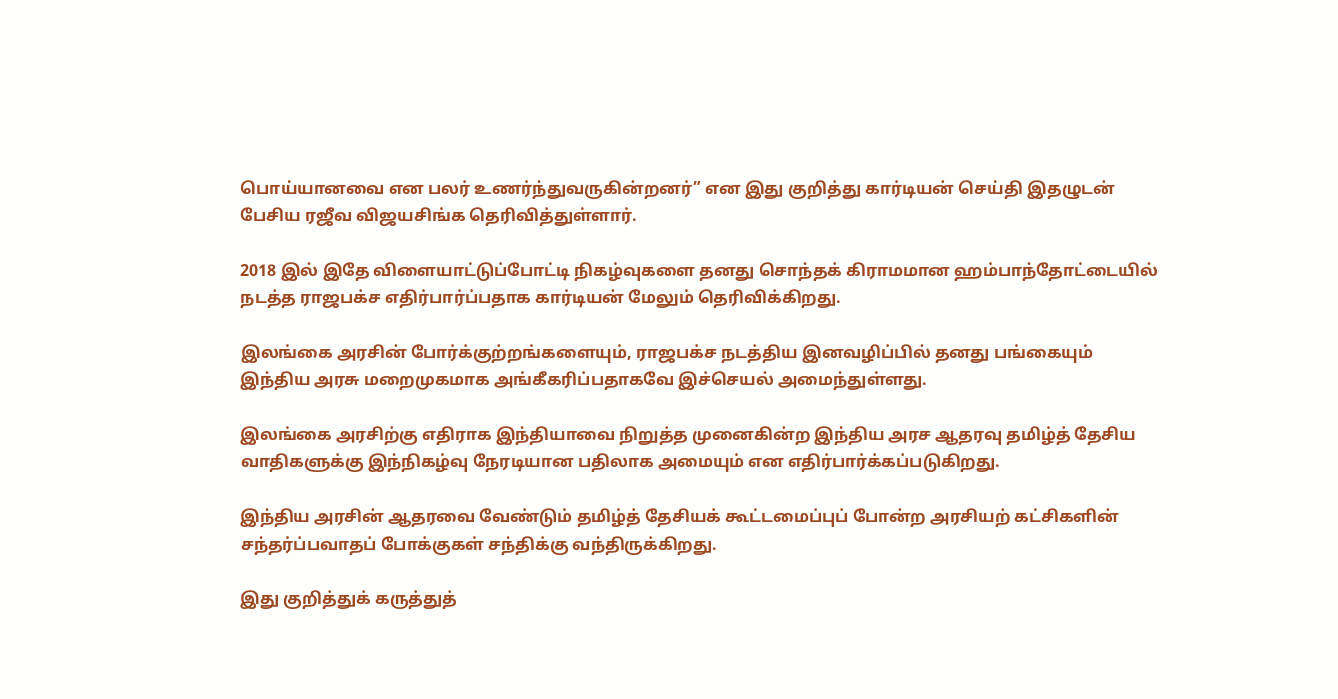பொய்யானவை என பலர் உணர்ந்துவருகின்றனர்” என இது குறித்து கார்டியன் செய்தி இதழுடன் பேசிய ரஜீவ விஜயசிங்க தெரிவித்துள்ளார்.

2018 இல் இதே விளையாட்டுப்போட்டி நிகழ்வுகளை தனது சொந்தக் கிராமமான ஹம்பாந்தோட்டையில் நடத்த ராஜபக்ச எதிர்பார்ப்பதாக கார்டியன் மேலும் தெரிவிக்கிறது.

இலங்கை அரசின் போர்க்குற்றங்களையும், ராஜபக்ச நடத்திய இனவழிப்பில் தனது பங்கையும் இந்திய அரசு மறைமுகமாக அங்கீகரிப்பதாகவே இச்செயல் அமைந்துள்ளது.

இலங்கை அரசிற்கு எதிராக இந்தியாவை நிறுத்த முனைகின்ற இந்திய அரச ஆதரவு தமிழ்த் தேசிய வாதிகளுக்கு இந்நிகழ்வு நேரடியான பதிலாக அமையும் என எதிர்பார்க்கப்படுகிறது.

இந்திய அரசின் ஆதரவை வேண்டும் தமிழ்த் தேசியக் கூட்டமைப்புப் போன்ற அரசியற் கட்சிகளின் சந்தர்ப்பவாதப் போக்குகள் சந்திக்கு வந்திருக்கிறது.

இது குறித்துக் கருத்துத்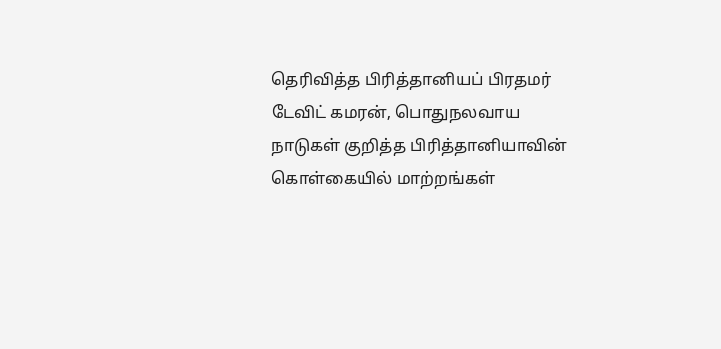தெரிவித்த பிரித்தானியப் பிரதமர் டேவிட் கமரன், பொதுநலவாய நாடுகள் குறித்த பிரித்தானியாவின் கொள்கையில் மாற்றங்கள்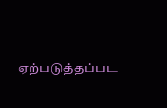ஏற்படுத்தப்பட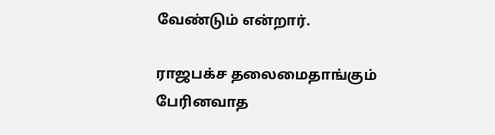வேண்டும் என்றார்.

ராஜபக்ச தலைமைதாங்கும் பேரினவாத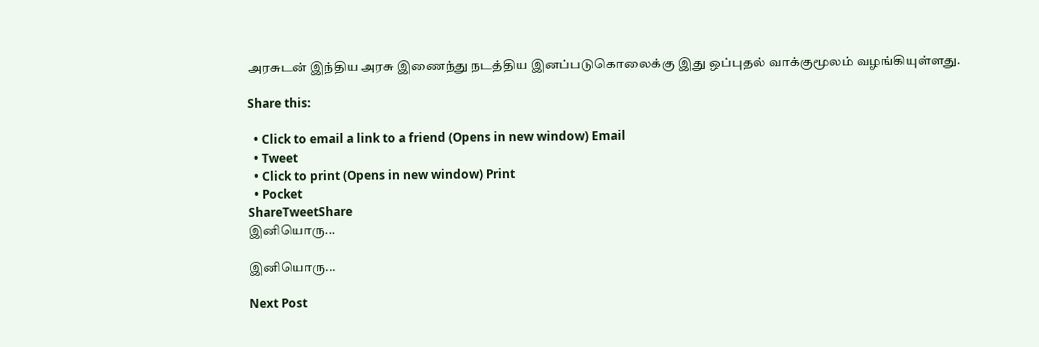அரசுடன் இந்திய அரசு இணைந்து நடத்திய இனப்படுகொலைக்கு இது ஒப்புதல் வாக்குமூலம் வழங்கியுள்ளது.

Share this:

  • Click to email a link to a friend (Opens in new window) Email
  • Tweet
  • Click to print (Opens in new window) Print
  • Pocket
ShareTweetShare
இனியொரு...

இனியொரு...

Next Post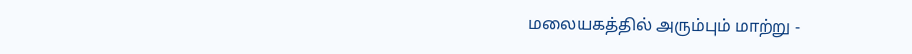மலையகத்தில் அரும்பும் மாற்று -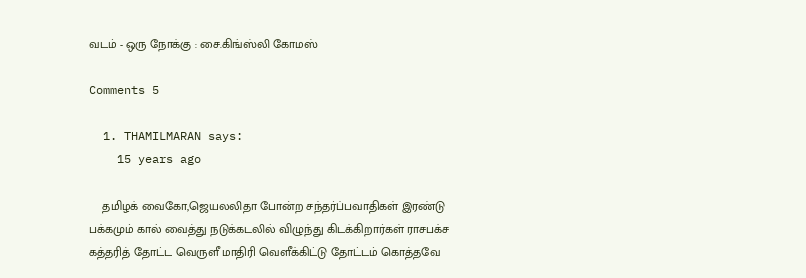வடம் - ஒரு நோக்கு : சை.கிங்ஸ்லி கோமஸ்

Comments 5

  1. THAMILMARAN says:
    15 years ago

    தமிழக் வைகோ,ஜெயலலிதா போன்ற சந்தர்ப்பவாதிகள் இரண்டு பக்கமும் கால் வைத்து நடுக்கடலில் விழுந்து கிடக்கிறார்கள் ராசபக்ச கத்தரித் தோட்ட வெருளீ மாதிரி வெளீக்கிட்டு தோட்டம் கொத்தவே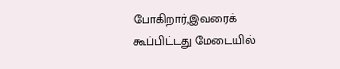போகிறார்,இவரைக் கூப்பிட்டது மேடையில்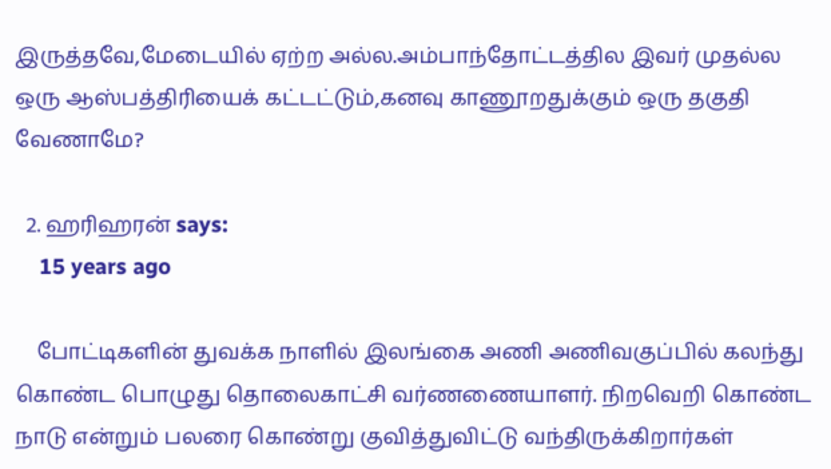இருத்தவே,மேடையில் ஏற்ற அல்ல.அம்பாந்தோட்டத்தில இவர் முதல்ல ஒரு ஆஸ்பத்திரியைக் கட்டட்டும்,கனவு காணூறதுக்கும் ஒரு தகுதி வேணாமே?

  2. ஹரிஹரன் says:
    15 years ago

    போட்டிகளின் துவக்க நாளில் இலங்கை அணி அணிவகுப்பில் கலந்து கொண்ட பொழுது தொலைகாட்சி வர்ணணையாளர். நிறவெறி கொண்ட நாடு என்றும் பலரை கொண்று குவித்துவிட்டு வந்திருக்கிறார்கள்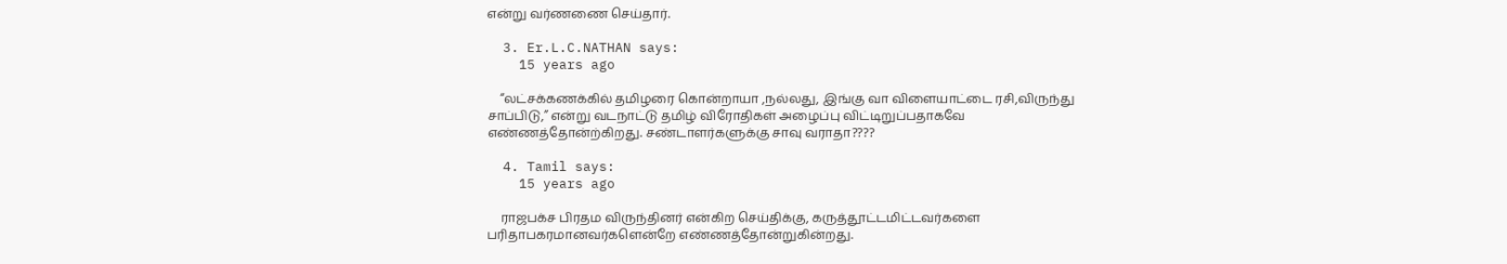என்று வர்ணணை செய்தார்.

  3. Er.L.C.NATHAN says:
    15 years ago

    “லட்சக்கணக்கில் தமிழரை கொன்றாயா ,நல்லது, இங்கு வா விளையாட்டை ரசி,விருந்து சாப்பிடு,” என்று வடநாட்டு தமிழ் விரோதிகள் அழைப்பு விட்டிறுப்பதாகவே எண்ணத்தோன்ற்கிறது. சண்டாளர்களுக்கு சாவு வராதா????

  4. Tamil says:
    15 years ago

    ராஜபக்ச பிரதம விருந்தினர் என்கிற செய்திக்கு, கருத்தூட்டமிட்டவர்களை பரிதாபகரமானவர்களென்றே எண்ணத்தோன்றுகின்றது.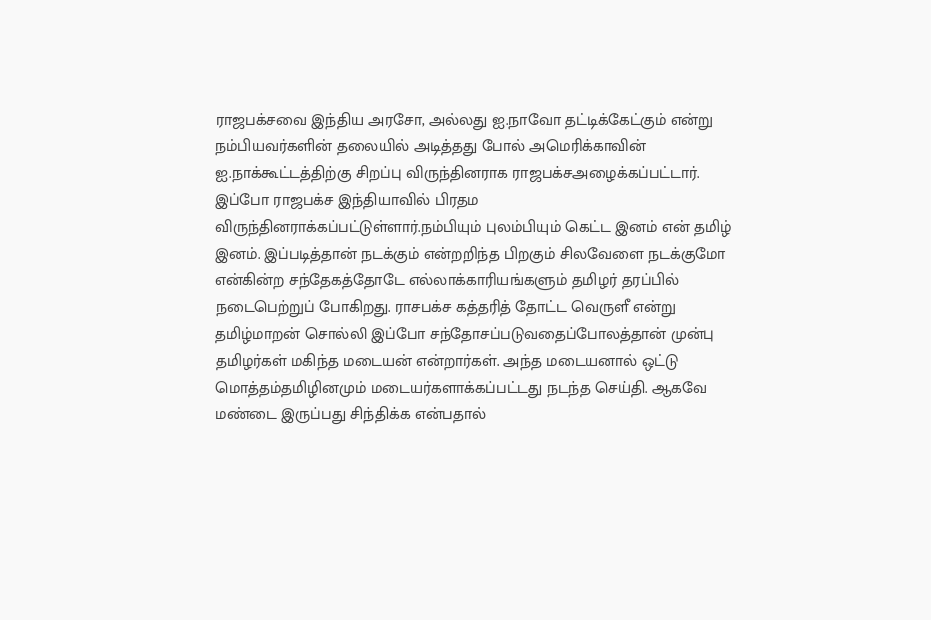ராஜபக்சவை இந்திய அரசோ, அல்லது ஐ.நாவோ தட்டிக்கேட்கும் என்று நம்பியவர்களின் தலையில் அடித்தது போல் அமெரிக்காவின் ஐ.நாக்கூட்டத்திற்கு சிறப்பு விருந்தினராக ராஜபக்சஅழைக்கப்பட்டார். இப்போ ராஜபக்ச இந்தியாவில் பிரதம விருந்தினராக்கப்பட்டுள்ளார்.நம்பியும் புலம்பியும் கெட்ட இனம் என் தமிழ் இனம். இப்படித்தான் நடக்கும் என்றறிந்த பிறகும் சிலவேளை நடக்குமோ என்கின்ற சந்தேகத்தோடே எல்லாக்காரியங்களும் தமிழர் தரப்பில் நடைபெற்றுப் போகிறது. ராசபக்ச கத்தரித் தோட்ட வெருளீ என்று தமிழ்மாறன் சொல்லி இப்போ சந்தோசப்படுவதைப்போலத்தான் முன்பு தமிழர்கள் மகிந்த மடையன் என்றார்கள். அந்த மடையனால் ஒட்டு மொத்தம்தமிழினமும் மடையர்களாக்கப்பட்டது நடந்த செய்தி. ஆகவே மண்டை இருப்பது சிந்திக்க என்பதால்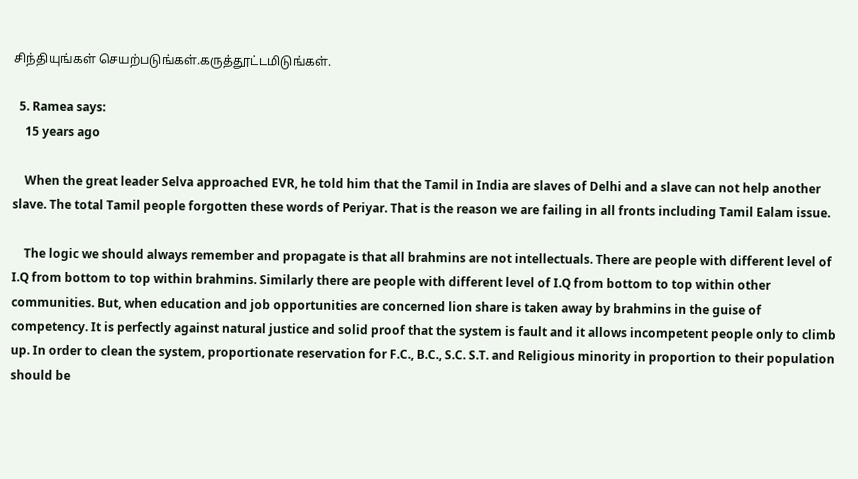சிந்தியுங்கள் செயற்படுங்கள்.கருத்தூட்டமிடுங்கள்.

  5. Ramea says:
    15 years ago

    When the great leader Selva approached EVR, he told him that the Tamil in India are slaves of Delhi and a slave can not help another slave. The total Tamil people forgotten these words of Periyar. That is the reason we are failing in all fronts including Tamil Ealam issue.

    The logic we should always remember and propagate is that all brahmins are not intellectuals. There are people with different level of I.Q from bottom to top within brahmins. Similarly there are people with different level of I.Q from bottom to top within other communities. But, when education and job opportunities are concerned lion share is taken away by brahmins in the guise of competency. It is perfectly against natural justice and solid proof that the system is fault and it allows incompetent people only to climb up. In order to clean the system, proportionate reservation for F.C., B.C., S.C. S.T. and Religious minority in proportion to their population should be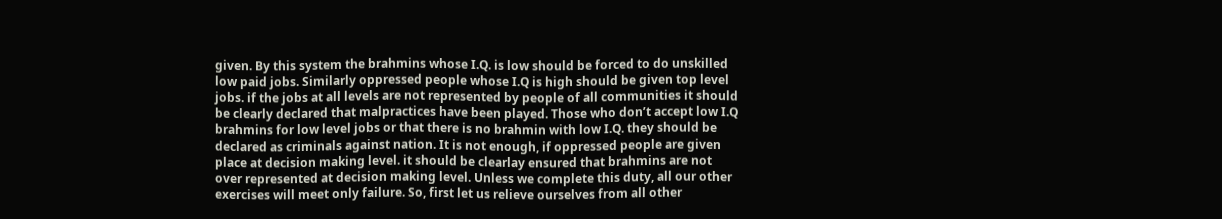given. By this system the brahmins whose I.Q. is low should be forced to do unskilled low paid jobs. Similarly oppressed people whose I.Q is high should be given top level jobs. if the jobs at all levels are not represented by people of all communities it should be clearly declared that malpractices have been played. Those who don’t accept low I.Q brahmins for low level jobs or that there is no brahmin with low I.Q. they should be declared as criminals against nation. It is not enough, if oppressed people are given place at decision making level. it should be clearlay ensured that brahmins are not over represented at decision making level. Unless we complete this duty, all our other exercises will meet only failure. So, first let us relieve ourselves from all other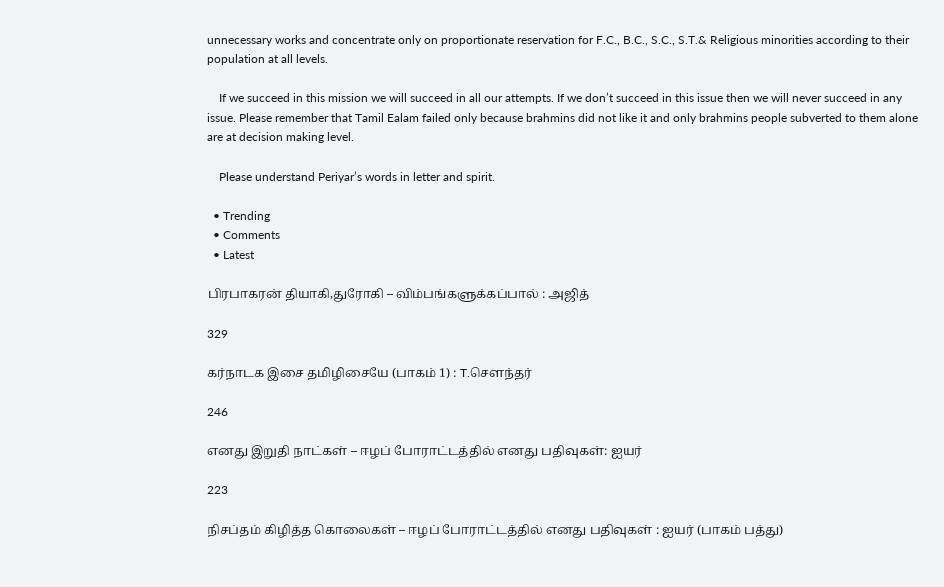unnecessary works and concentrate only on proportionate reservation for F.C., B.C., S.C., S.T.& Religious minorities according to their population at all levels.

    If we succeed in this mission we will succeed in all our attempts. If we don’t succeed in this issue then we will never succeed in any issue. Please remember that Tamil Ealam failed only because brahmins did not like it and only brahmins people subverted to them alone are at decision making level.

    Please understand Periyar’s words in letter and spirit.

  • Trending
  • Comments
  • Latest

பிரபாகரன் தியாகி,துரோகி – விம்பங்களுக்கப்பால் : அஜித்

329

கர்நாடக இசை தமிழிசையே (பாகம் 1) : T.செளந்தர்

246

எனது இறுதி நாட்கள் – ஈழப் போராட்டத்தில் எனது பதிவுகள்: ஐயர்

223

நிசப்தம் கிழித்த கொலைகள் – ஈழப் போராட்டத்தில் எனது பதிவுகள் : ஐயர் (பாகம் பத்து)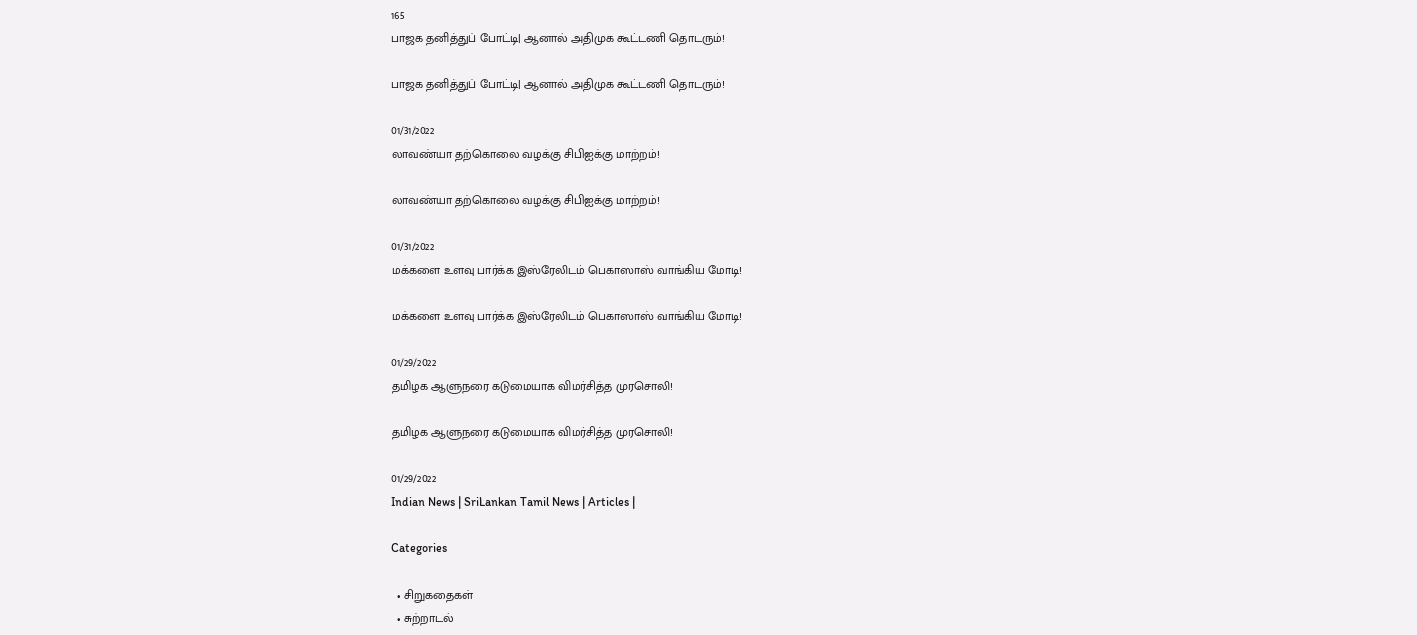165
பாஜக தனித்துப் போட்டி| ஆனால் அதிமுக கூட்டணி தொடரும்!

பாஜக தனித்துப் போட்டி| ஆனால் அதிமுக கூட்டணி தொடரும்!

01/31/2022
லாவண்யா தற்கொலை வழக்கு சிபிஐக்கு மாற்றம்!

லாவண்யா தற்கொலை வழக்கு சிபிஐக்கு மாற்றம்!

01/31/2022
மக்களை உளவு பார்க்க இஸ்ரேலிடம் பெகாஸாஸ் வாங்கிய மோடி!

மக்களை உளவு பார்க்க இஸ்ரேலிடம் பெகாஸாஸ் வாங்கிய மோடி!

01/29/2022
தமிழக ஆளுநரை கடுமையாக விமர்சித்த முரசொலி!

தமிழக ஆளுநரை கடுமையாக விமர்சித்த முரசொலி!

01/29/2022
Indian News | SriLankan Tamil News | Articles |

Categories

  • சிறுகதைகள்
  • சுற்றாடல்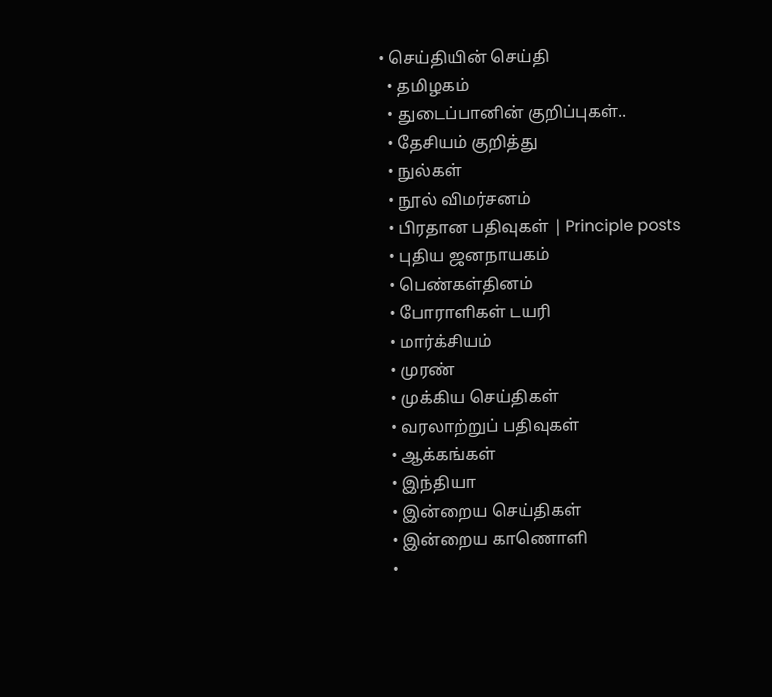• செய்தியின் செய்தி
  • தமிழகம்
  • துடைப்பானின் குறிப்புகள்..
  • தேசியம் குறித்து
  • நுல்கள்
  • நூல் விமர்சனம்
  • பிரதான பதிவுகள் | Principle posts
  • புதிய ஜனநாயகம்
  • பெண்கள்தினம்
  • போராளிகள் டயரி
  • மார்க்சியம்
  • முரண்
  • முக்கிய செய்திகள்
  • வரலாற்றுப் பதிவுகள்
  • ஆக்கங்கள்
  • இந்தியா
  • இன்றைய செய்திகள்
  • இன்றைய காணொளி
  •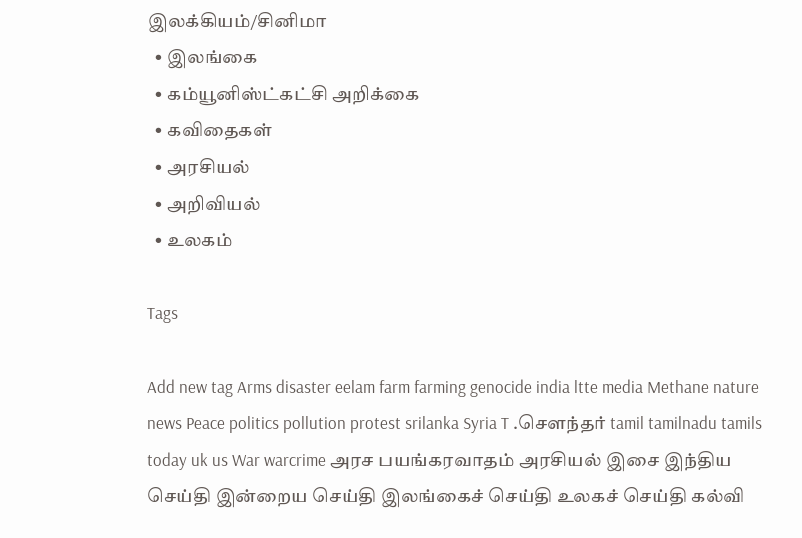இலக்கியம்/சினிமா
  • இலங்கை
  • கம்யூனிஸ்ட்கட்சி அறிக்கை
  • கவிதைகள்
  • அரசியல்
  • அறிவியல்
  • உலகம்

Tags

Add new tag Arms disaster eelam farm farming genocide india ltte media Methane nature news Peace politics pollution protest srilanka Syria T .சௌந்தர் tamil tamilnadu tamils today uk us War warcrime அரச பயங்கரவாதம் அரசியல் இசை இந்திய செய்தி இன்றைய செய்தி இலங்கைச் செய்தி உலகச் செய்தி கல்வி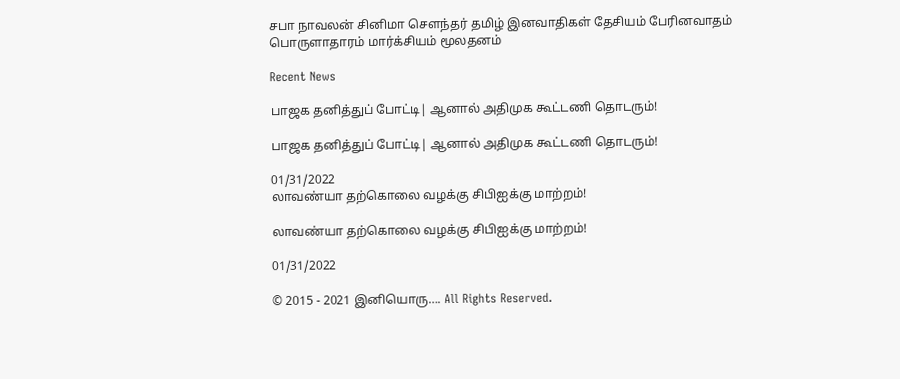சபா நாவலன் சினிமா சௌந்தர் தமிழ் இனவாதிகள் தேசியம் பேரினவாதம் பொருளாதாரம் மார்க்சியம் மூலதனம்

Recent News

பாஜக தனித்துப் போட்டி| ஆனால் அதிமுக கூட்டணி தொடரும்!

பாஜக தனித்துப் போட்டி| ஆனால் அதிமுக கூட்டணி தொடரும்!

01/31/2022
லாவண்யா தற்கொலை வழக்கு சிபிஐக்கு மாற்றம்!

லாவண்யா தற்கொலை வழக்கு சிபிஐக்கு மாற்றம்!

01/31/2022

© 2015 - 2021 இனியொரு…. All Rights Reserved.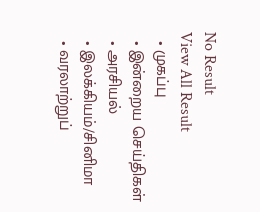No Result
View All Result
  • முகப்பு
  • இன்றைய செய்திகள்
  • அரசியல்
  • இலக்கியம்/சினிமா
  • வரலாற்றுப்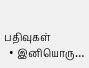பதிவுகள்
  • இனியொரு…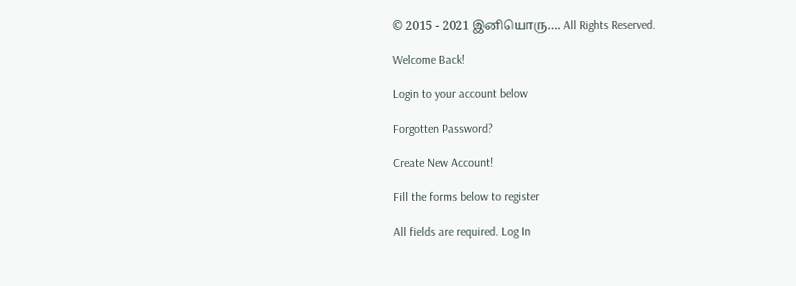© 2015 - 2021 இனியொரு…. All Rights Reserved.

Welcome Back!

Login to your account below

Forgotten Password?

Create New Account!

Fill the forms below to register

All fields are required. Log In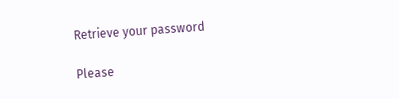Retrieve your password

Please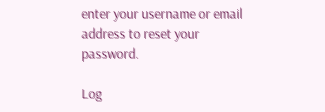enter your username or email address to reset your password.

Log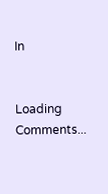In


Loading Comments...